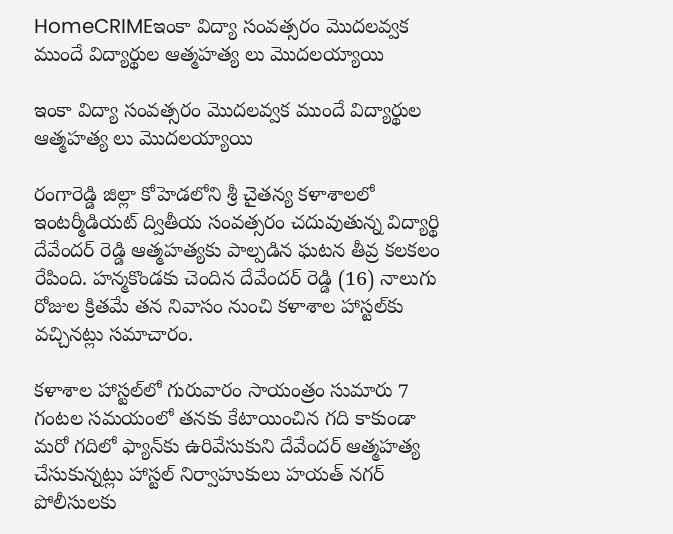HomeCRIMEఇంకా విద్యా సంవత్సరం మొదలవ్వక ముందే విద్యార్థుల ఆత్మహత్య లు మొదలయ్యాయి

ఇంకా విద్యా సంవత్సరం మొదలవ్వక ముందే విద్యార్థుల ఆత్మహత్య లు మొదలయ్యాయి

రంగారెడ్డి జిల్లా కోహెడలోని శ్రీ చైతన్య కళాశాలలో ఇంటర్మీడియట్ ద్వితీయ సంవత్సరం చదువుతున్న విద్యార్థి దేవేందర్ రెడ్డి ఆత్మహత్యకు పాల్పడిన ఘటన తీవ్ర కలకలం రేపింది. హన్మకొండకు చెందిన దేవేందర్ రెడ్డి (16) నాలుగు రోజుల క్రితమే తన నివాసం నుంచి కళాశాల హాస్టల్‌కు వచ్చినట్లు సమాచారం.

కళాశాల హాస్టల్‌లో గురువారం సాయంత్రం సుమారు 7 గంటల సమయంలో తనకు కేటాయించిన గది కాకుండా మరో గదిలో ఫ్యాన్‌కు ఉరివేసుకుని దేవేందర్ ఆత్మహత్య చేసుకున్నట్లు హాస్టల్ నిర్వాహుకులు హయత్ నగర్ పోలీసులకు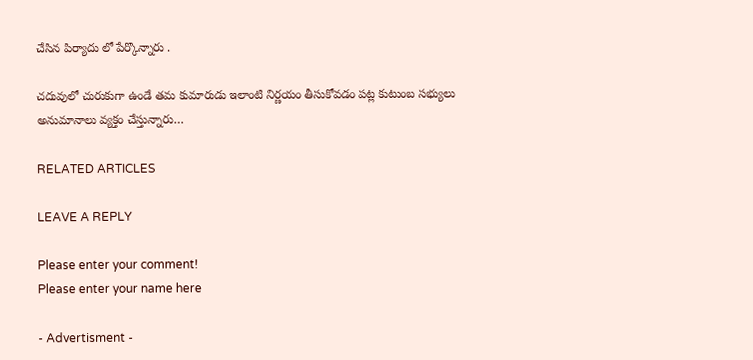చేసిన పిర్యాదు లో పేర్కొన్నారు .

చదువులో చురుకుగా ఉండే తమ కుమారుడు ఇలాంటి నిర్ణయం తీసుకోవడం పట్ల కుటుంబ సభ్యులు అనుమానాలు వ్యక్తం చేస్తున్నారు…

RELATED ARTICLES

LEAVE A REPLY

Please enter your comment!
Please enter your name here

- Advertisment -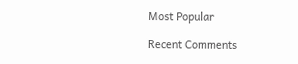Most Popular

Recent Comments